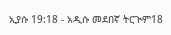ኢያሱ 19:18 - አዲሱ መደበኛ ትርጒም18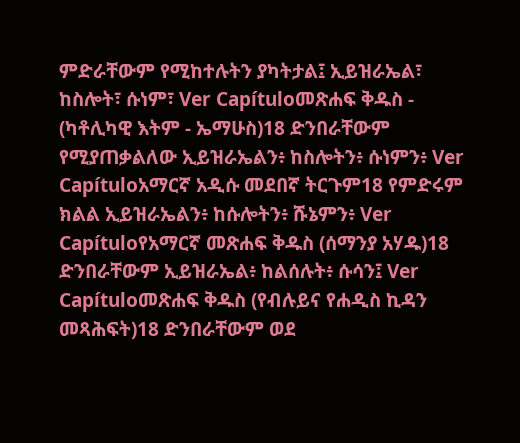ምድራቸውም የሚከተሉትን ያካትታል፤ ኢይዝራኤል፣ ከስሎት፣ ሱነም፣ Ver Capítuloመጽሐፍ ቅዱስ - (ካቶሊካዊ እትም - ኤማሁስ)18 ድንበራቸውም የሚያጠቃልለው ኢይዝራኤልን፥ ከስሎትን፥ ሱነምን፥ Ver Capítuloአማርኛ አዲሱ መደበኛ ትርጉም18 የምድሩም ክልል ኢይዝራኤልን፥ ከሱሎትን፥ ሹኔምን፥ Ver Capítuloየአማርኛ መጽሐፍ ቅዱስ (ሰማንያ አሃዱ)18 ድንበራቸውም ኢይዝራኤል፥ ከልሰሉት፥ ሱሳን፤ Ver Capítuloመጽሐፍ ቅዱስ (የብሉይና የሐዲስ ኪዳን መጻሕፍት)18 ድንበራቸውም ወደ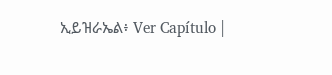ኢይዝራኤል፥ Ver Capítulo |